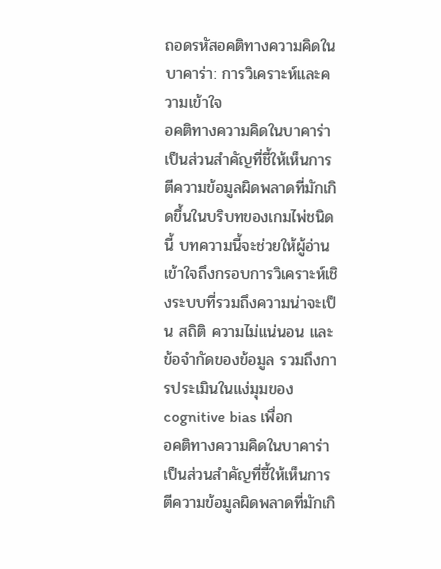ถอดรหัสอคติทางความคิดในบาคาร่า: การวิเคราะห์และความเข้าใจ
อคติทางความคิดในบาคาร่าเป็นส่วนสำคัญที่ชี้ให้เห็นการตีความข้อมูลผิดพลาดที่มักเกิดขึ้นในบริบทของเกมไพ่ชนิดนี้ บทความนี้จะช่วยให้ผู้อ่านเข้าใจถึงกรอบการวิเคราะห์เชิงระบบที่รวมถึงความน่าจะเป็น สถิติ ความไม่แน่นอน และข้อจำกัดของข้อมูล รวมถึงการประเมินในแง่มุมของ cognitive bias เพื่อก
อคติทางความคิดในบาคาร่าเป็นส่วนสำคัญที่ชี้ให้เห็นการตีความข้อมูลผิดพลาดที่มักเกิ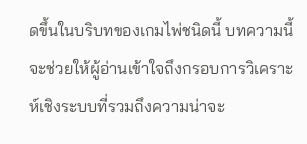ดขึ้นในบริบทของเกมไพ่ชนิดนี้ บทความนี้จะช่วยให้ผู้อ่านเข้าใจถึงกรอบการวิเคราะห์เชิงระบบที่รวมถึงความน่าจะ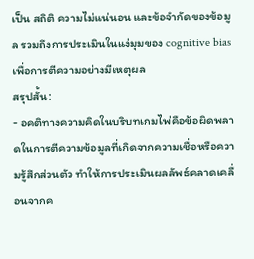เป็น สถิติ ความไม่แน่นอน และข้อจำกัดของข้อมูล รวมถึงการประเมินในแง่มุมของ cognitive bias เพื่อการตีความอย่างมีเหตุผล
สรุปสั้น:
- อคติทางความคิดในบริบทเกมไพ่คือข้อผิดพลาดในการตีความข้อมูลที่เกิดจากความเชื่อหรือความรู้สึกส่วนตัว ทำให้การประเมินผลลัพธ์คลาดเคลื่อนจากค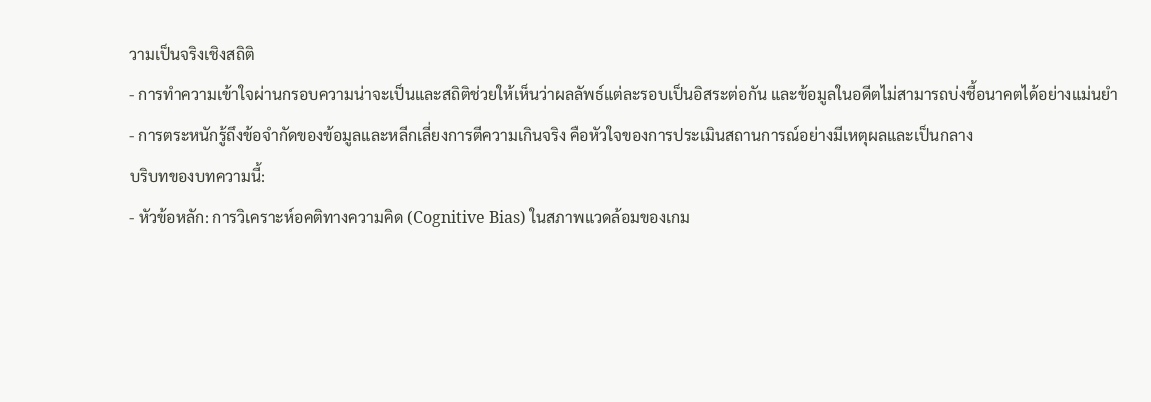วามเป็นจริงเชิงสถิติ
- การทำความเข้าใจผ่านกรอบความน่าจะเป็นและสถิติช่วยให้เห็นว่าผลลัพธ์แต่ละรอบเป็นอิสระต่อกัน และข้อมูลในอดีตไม่สามารถบ่งชี้อนาคตได้อย่างแม่นยำ
- การตระหนักรู้ถึงข้อจำกัดของข้อมูลและหลีกเลี่ยงการตีความเกินจริง คือหัวใจของการประเมินสถานการณ์อย่างมีเหตุผลและเป็นกลาง
บริบทของบทความนี้:
- หัวข้อหลัก: การวิเคราะห์อคติทางความคิด (Cognitive Bias) ในสภาพแวดล้อมของเกม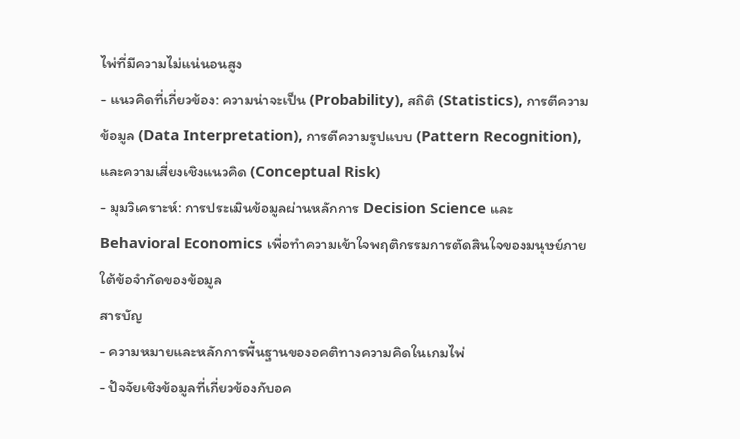ไพ่ที่มีความไม่แน่นอนสูง
- แนวคิดที่เกี่ยวข้อง: ความน่าจะเป็น (Probability), สถิติ (Statistics), การตีความข้อมูล (Data Interpretation), การตีความรูปแบบ (Pattern Recognition), และความเสี่ยงเชิงแนวคิด (Conceptual Risk)
- มุมวิเคราะห์: การประเมินข้อมูลผ่านหลักการ Decision Science และ Behavioral Economics เพื่อทำความเข้าใจพฤติกรรมการตัดสินใจของมนุษย์ภายใต้ข้อจำกัดของข้อมูล
สารบัญ
- ความหมายและหลักการพื้นฐานของอคติทางความคิดในเกมไพ่
- ปัจจัยเชิงข้อมูลที่เกี่ยวข้องกับอค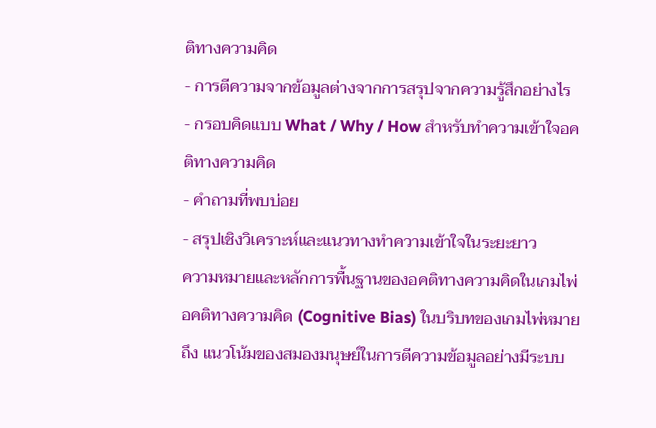ติทางความคิด
- การตีความจากข้อมูลต่างจากการสรุปจากความรู้สึกอย่างไร
- กรอบคิดแบบ What / Why / How สำหรับทำความเข้าใจอคติทางความคิด
- คำถามที่พบบ่อย
- สรุปเชิงวิเคราะห์และแนวทางทำความเข้าใจในระยะยาว
ความหมายและหลักการพื้นฐานของอคติทางความคิดในเกมไพ่
อคติทางความคิด (Cognitive Bias) ในบริบทของเกมไพ่หมายถึง แนวโน้มของสมองมนุษย์ในการตีความข้อมูลอย่างมีระบบ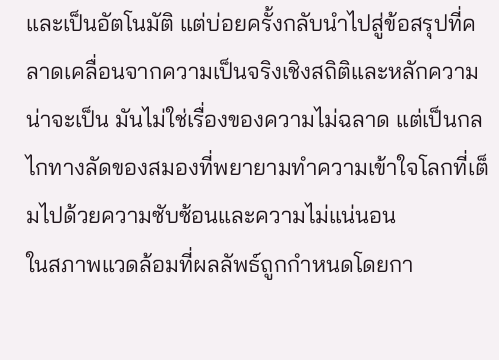และเป็นอัตโนมัติ แต่บ่อยครั้งกลับนำไปสู่ข้อสรุปที่คลาดเคลื่อนจากความเป็นจริงเชิงสถิติและหลักความน่าจะเป็น มันไม่ใช่เรื่องของความไม่ฉลาด แต่เป็นกลไกทางลัดของสมองที่พยายามทำความเข้าใจโลกที่เต็มไปด้วยความซับซ้อนและความไม่แน่นอน
ในสภาพแวดล้อมที่ผลลัพธ์ถูกกำหนดโดยกา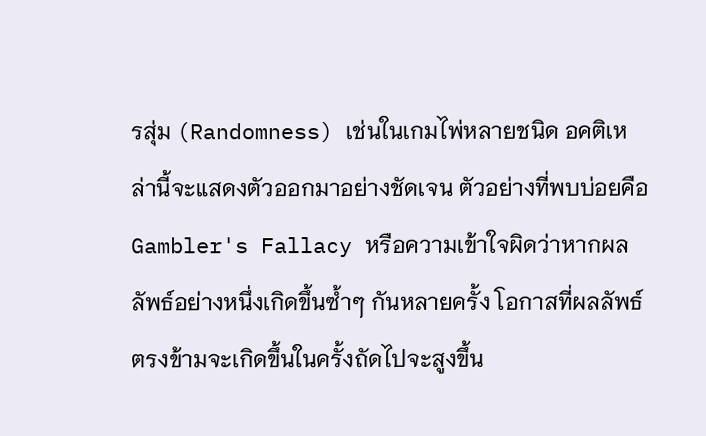รสุ่ม (Randomness) เช่นในเกมไพ่หลายชนิด อคติเหล่านี้จะแสดงตัวออกมาอย่างชัดเจน ตัวอย่างที่พบบ่อยคือ Gambler's Fallacy หรือความเข้าใจผิดว่าหากผลลัพธ์อย่างหนึ่งเกิดขึ้นซ้ำๆ กันหลายครั้ง โอกาสที่ผลลัพธ์ตรงข้ามจะเกิดขึ้นในครั้งถัดไปจะสูงขึ้น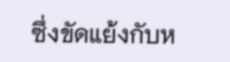ซึ่งขัดแย้งกับห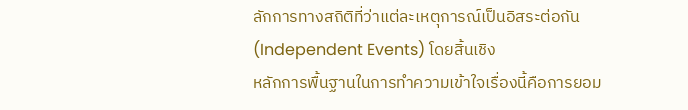ลักการทางสถิติที่ว่าแต่ละเหตุการณ์เป็นอิสระต่อกัน (Independent Events) โดยสิ้นเชิง
หลักการพื้นฐานในการทำความเข้าใจเรื่องนี้คือการยอม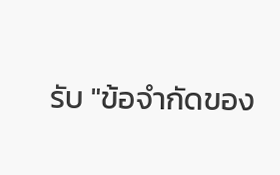รับ "ข้อจำกัดของ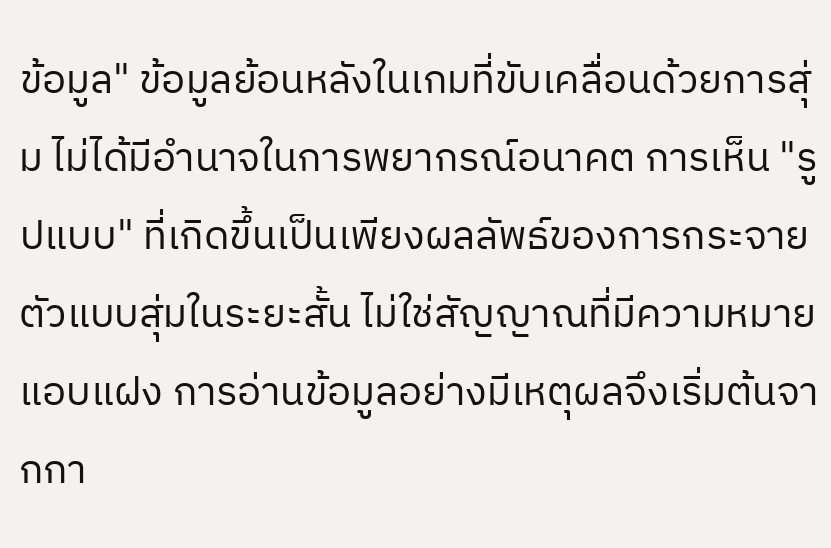ข้อมูล" ข้อมูลย้อนหลังในเกมที่ขับเคลื่อนด้วยการสุ่ม ไม่ได้มีอำนาจในการพยากรณ์อนาคต การเห็น "รูปแบบ" ที่เกิดขึ้นเป็นเพียงผลลัพธ์ของการกระจายตัวแบบสุ่มในระยะสั้น ไม่ใช่สัญญาณที่มีความหมายแอบแฝง การอ่านข้อมูลอย่างมีเหตุผลจึงเริ่มต้นจากกา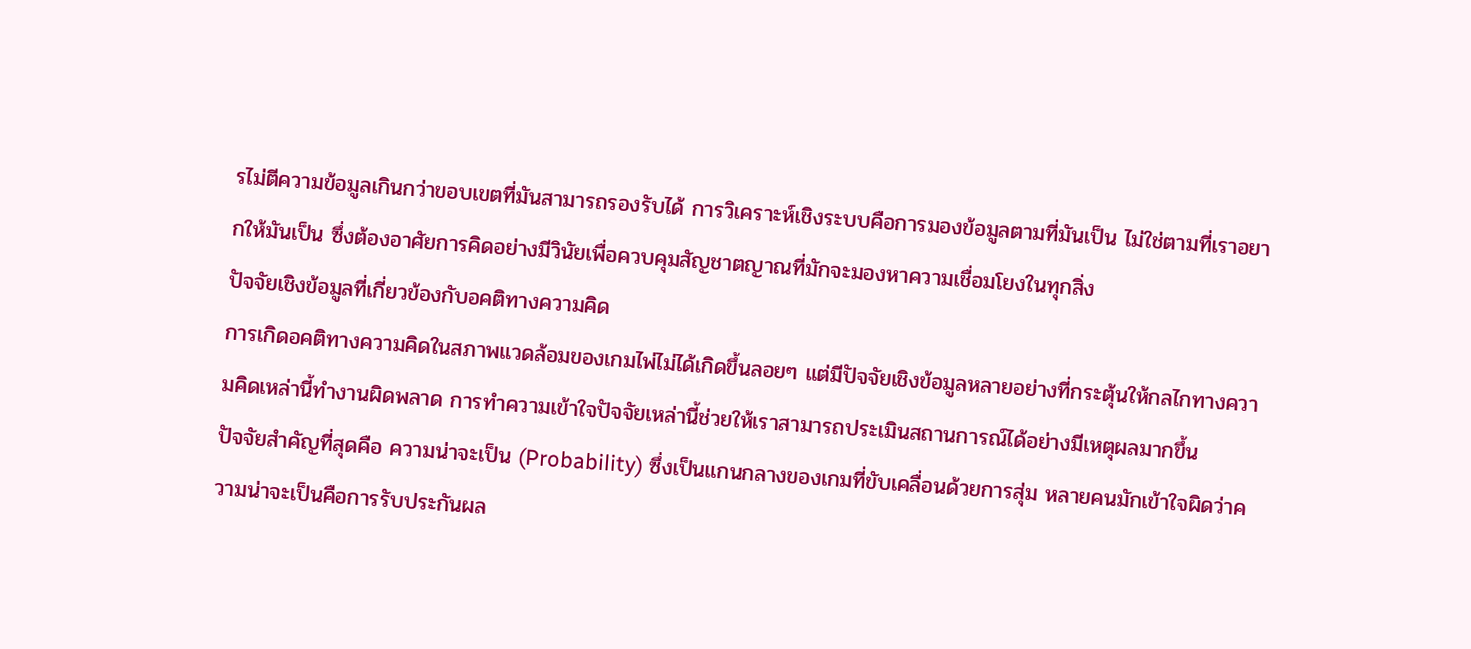รไม่ตีความข้อมูลเกินกว่าขอบเขตที่มันสามารถรองรับได้ การวิเคราะห์เชิงระบบคือการมองข้อมูลตามที่มันเป็น ไม่ใช่ตามที่เราอยากให้มันเป็น ซึ่งต้องอาศัยการคิดอย่างมีวินัยเพื่อควบคุมสัญชาตญาณที่มักจะมองหาความเชื่อมโยงในทุกสิ่ง
ปัจจัยเชิงข้อมูลที่เกี่ยวข้องกับอคติทางความคิด
การเกิดอคติทางความคิดในสภาพแวดล้อมของเกมไพ่ไม่ได้เกิดขึ้นลอยๆ แต่มีปัจจัยเชิงข้อมูลหลายอย่างที่กระตุ้นให้กลไกทางความคิดเหล่านี้ทำงานผิดพลาด การทำความเข้าใจปัจจัยเหล่านี้ช่วยให้เราสามารถประเมินสถานการณ์ได้อย่างมีเหตุผลมากขึ้น
ปัจจัยสำคัญที่สุดคือ ความน่าจะเป็น (Probability) ซึ่งเป็นแกนกลางของเกมที่ขับเคลื่อนด้วยการสุ่ม หลายคนมักเข้าใจผิดว่าความน่าจะเป็นคือการรับประกันผล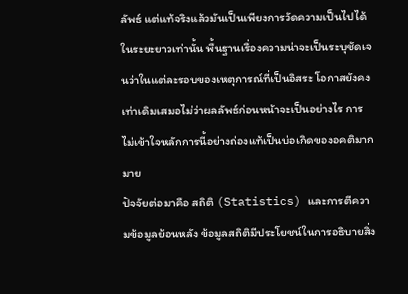ลัพธ์ แต่แท้จริงแล้วมันเป็นเพียงการวัดความเป็นไปได้ในระยะยาวเท่านั้น พื้นฐานเรื่องความน่าจะเป็นระบุชัดเจนว่าในแต่ละรอบของเหตุการณ์ที่เป็นอิสระ โอกาสยังคงเท่าเดิมเสมอไม่ว่าผลลัพธ์ก่อนหน้าจะเป็นอย่างไร การไม่เข้าใจหลักการนี้อย่างถ่องแท้เป็นบ่อเกิดของอคติมากมาย
ปัจจัยต่อมาคือ สถิติ (Statistics) และการตีความข้อมูลย้อนหลัง ข้อมูลสถิติมีประโยชน์ในการอธิบายสิ่ง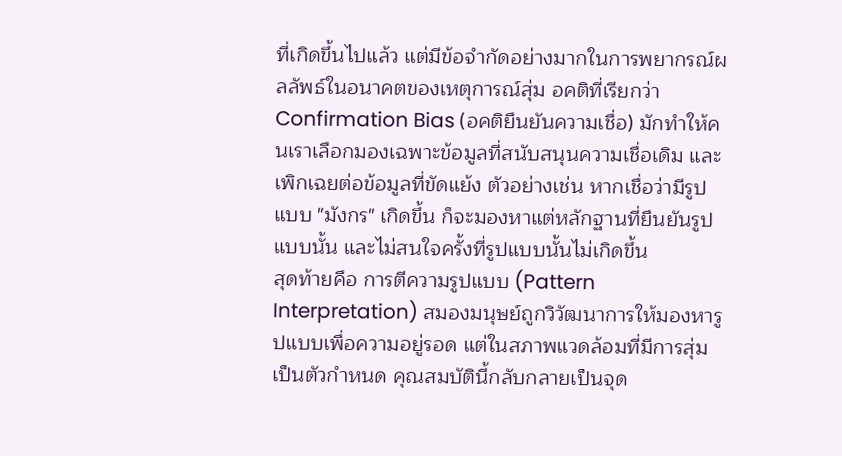ที่เกิดขึ้นไปแล้ว แต่มีข้อจำกัดอย่างมากในการพยากรณ์ผลลัพธ์ในอนาคตของเหตุการณ์สุ่ม อคติที่เรียกว่า Confirmation Bias (อคติยืนยันความเชื่อ) มักทำให้คนเราเลือกมองเฉพาะข้อมูลที่สนับสนุนความเชื่อเดิม และเพิกเฉยต่อข้อมูลที่ขัดแย้ง ตัวอย่างเช่น หากเชื่อว่ามีรูปแบบ "มังกร" เกิดขึ้น ก็จะมองหาแต่หลักฐานที่ยืนยันรูปแบบนั้น และไม่สนใจครั้งที่รูปแบบนั้นไม่เกิดขึ้น
สุดท้ายคือ การตีความรูปแบบ (Pattern Interpretation) สมองมนุษย์ถูกวิวัฒนาการให้มองหารูปแบบเพื่อความอยู่รอด แต่ในสภาพแวดล้อมที่มีการสุ่มเป็นตัวกำหนด คุณสมบัตินี้กลับกลายเป็นจุด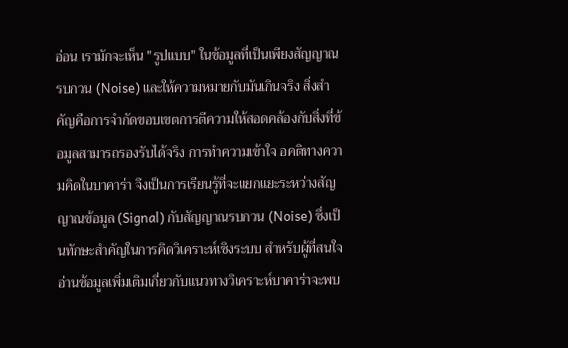อ่อน เรามักจะเห็น "รูปแบบ" ในข้อมูลที่เป็นเพียงสัญญาณรบกวน (Noise) และให้ความหมายกับมันเกินจริง สิ่งสำคัญคือการจำกัดขอบเขตการตีความให้สอดคล้องกับสิ่งที่ข้อมูลสามารถรองรับได้จริง การทำความเข้าใจ อคติทางความคิดในบาคาร่า จึงเป็นการเรียนรู้ที่จะแยกแยะระหว่างสัญญาณข้อมูล (Signal) กับสัญญาณรบกวน (Noise) ซึ่งเป็นทักษะสำคัญในการคิดวิเคราะห์เชิงระบบ สำหรับผู้ที่สนใจ อ่านข้อมูลเพิ่มเติมเกี่ยวกับแนวทางวิเคราะห์บาคาร่าจะพบ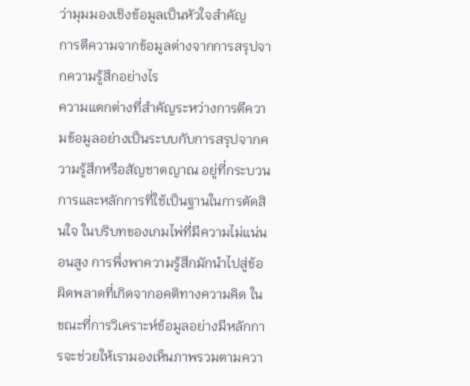ว่ามุมมองเชิงข้อมูลเป็นหัวใจสำคัญ
การตีความจากข้อมูลต่างจากการสรุปจากความรู้สึกอย่างไร
ความแตกต่างที่สำคัญระหว่างการตีความข้อมูลอย่างเป็นระบบกับการสรุปจากความรู้สึกหรือสัญชาตญาณ อยู่ที่กระบวนการและหลักการที่ใช้เป็นฐานในการตัดสินใจ ในบริบทของเกมไพ่ที่มีความไม่แน่นอนสูง การพึ่งพาความรู้สึกมักนำไปสู่ข้อผิดพลาดที่เกิดจากอคติทางความคิด ในขณะที่การวิเคราะห์ข้อมูลอย่างมีหลักการจะช่วยให้เรามองเห็นภาพรวมตามควา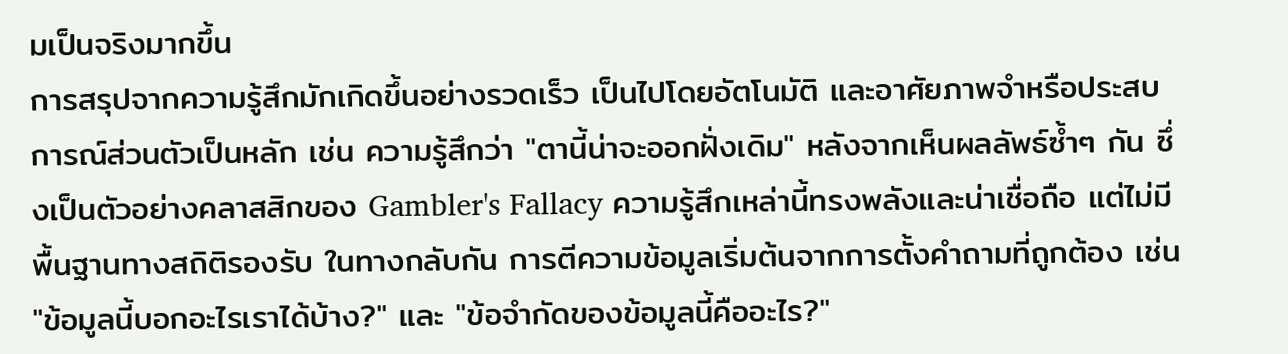มเป็นจริงมากขึ้น
การสรุปจากความรู้สึกมักเกิดขึ้นอย่างรวดเร็ว เป็นไปโดยอัตโนมัติ และอาศัยภาพจำหรือประสบการณ์ส่วนตัวเป็นหลัก เช่น ความรู้สึกว่า "ตานี้น่าจะออกฝั่งเดิม" หลังจากเห็นผลลัพธ์ซ้ำๆ กัน ซึ่งเป็นตัวอย่างคลาสสิกของ Gambler's Fallacy ความรู้สึกเหล่านี้ทรงพลังและน่าเชื่อถือ แต่ไม่มีพื้นฐานทางสถิติรองรับ ในทางกลับกัน การตีความข้อมูลเริ่มต้นจากการตั้งคำถามที่ถูกต้อง เช่น "ข้อมูลนี้บอกอะไรเราได้บ้าง?" และ "ข้อจำกัดของข้อมูลนี้คืออะไร?"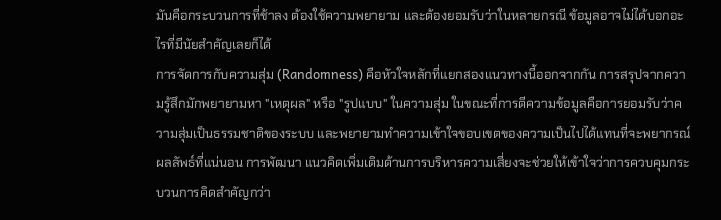มันคือกระบวนการที่ช้าลง ต้องใช้ความพยายาม และต้องยอมรับว่าในหลายกรณี ข้อมูลอาจไม่ได้บอกอะไรที่มีนัยสำคัญเลยก็ได้
การจัดการกับความสุ่ม (Randomness) คือหัวใจหลักที่แยกสองแนวทางนี้ออกจากกัน การสรุปจากความรู้สึกมักพยายามหา "เหตุผล" หรือ "รูปแบบ" ในความสุ่ม ในขณะที่การตีความข้อมูลคือการยอมรับว่าความสุ่มเป็นธรรมชาติของระบบ และพยายามทำความเข้าใจขอบเขตของความเป็นไปได้แทนที่จะพยากรณ์ผลลัพธ์ที่แน่นอน การพัฒนา แนวคิดเพิ่มเติมด้านการบริหารความเสี่ยงจะช่วยให้เข้าใจว่าการควบคุมกระบวนการคิดสำคัญกว่า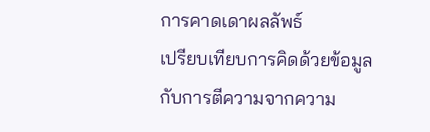การคาดเดาผลลัพธ์
เปรียบเทียบการคิดด้วยข้อมูลกับการตีความจากความ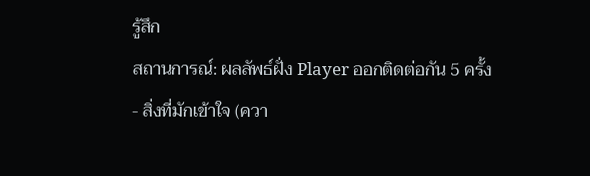รู้สึก
สถานการณ์: ผลลัพธ์ฝั่ง Player ออกติดต่อกัน 5 ครั้ง
- สิ่งที่มักเข้าใจ (ควา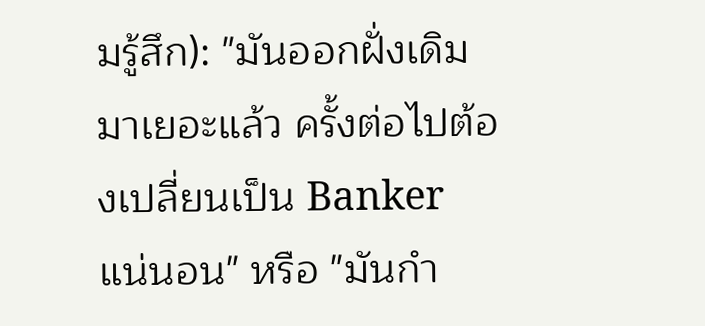มรู้สึก): "มันออกฝั่งเดิมมาเยอะแล้ว ครั้งต่อไปต้องเปลี่ยนเป็น Banker แน่นอน" หรือ "มันกำ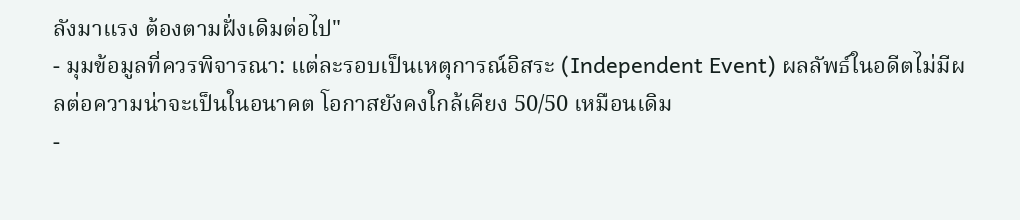ลังมาแรง ต้องตามฝั่งเดิมต่อไป"
- มุมข้อมูลที่ควรพิจารณา: แต่ละรอบเป็นเหตุการณ์อิสระ (Independent Event) ผลลัพธ์ในอดีตไม่มีผลต่อความน่าจะเป็นในอนาคต โอกาสยังคงใกล้เคียง 50/50 เหมือนเดิม
-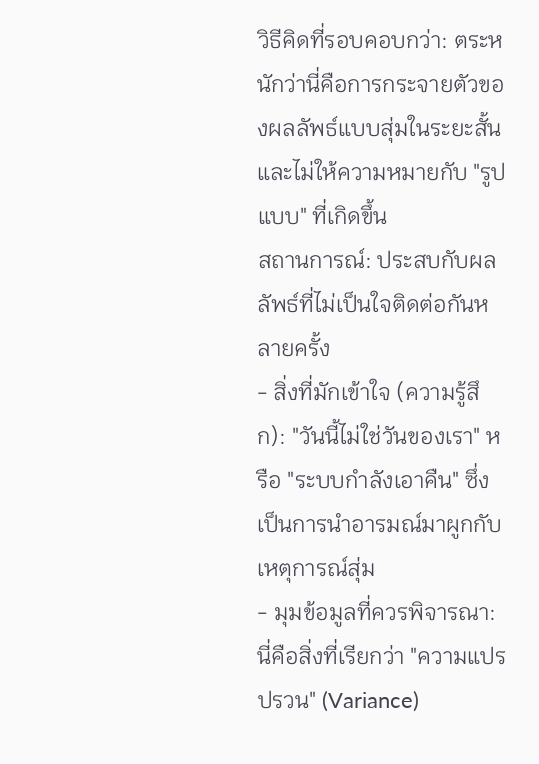วิธีคิดที่รอบคอบกว่า: ตระหนักว่านี่คือการกระจายตัวของผลลัพธ์แบบสุ่มในระยะสั้น และไม่ให้ความหมายกับ "รูปแบบ" ที่เกิดขึ้น
สถานการณ์: ประสบกับผลลัพธ์ที่ไม่เป็นใจติดต่อกันหลายครั้ง
- สิ่งที่มักเข้าใจ (ความรู้สึก): "วันนี้ไม่ใช่วันของเรา" หรือ "ระบบกำลังเอาคืน" ซึ่งเป็นการนำอารมณ์มาผูกกับเหตุการณ์สุ่ม
- มุมข้อมูลที่ควรพิจารณา: นี่คือสิ่งที่เรียกว่า "ความแปรปรวน" (Variance)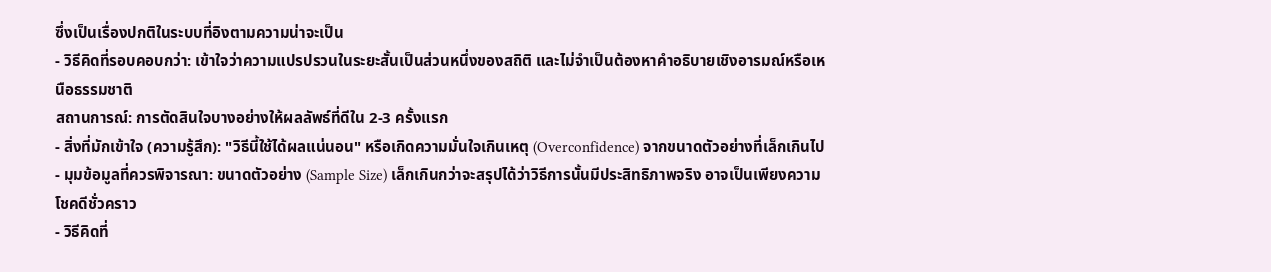ซึ่งเป็นเรื่องปกติในระบบที่อิงตามความน่าจะเป็น
- วิธีคิดที่รอบคอบกว่า: เข้าใจว่าความแปรปรวนในระยะสั้นเป็นส่วนหนึ่งของสถิติ และไม่จำเป็นต้องหาคำอธิบายเชิงอารมณ์หรือเหนือธรรมชาติ
สถานการณ์: การตัดสินใจบางอย่างให้ผลลัพธ์ที่ดีใน 2-3 ครั้งแรก
- สิ่งที่มักเข้าใจ (ความรู้สึก): "วิธีนี้ใช้ได้ผลแน่นอน" หรือเกิดความมั่นใจเกินเหตุ (Overconfidence) จากขนาดตัวอย่างที่เล็กเกินไป
- มุมข้อมูลที่ควรพิจารณา: ขนาดตัวอย่าง (Sample Size) เล็กเกินกว่าจะสรุปได้ว่าวิธีการนั้นมีประสิทธิภาพจริง อาจเป็นเพียงความโชคดีชั่วคราว
- วิธีคิดที่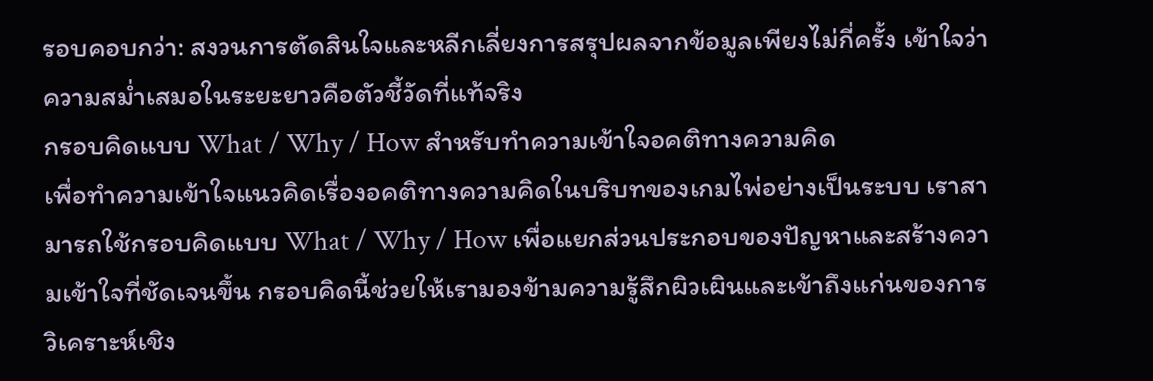รอบคอบกว่า: สงวนการตัดสินใจและหลีกเลี่ยงการสรุปผลจากข้อมูลเพียงไม่กี่ครั้ง เข้าใจว่าความสม่ำเสมอในระยะยาวคือตัวชี้วัดที่แท้จริง
กรอบคิดแบบ What / Why / How สำหรับทำความเข้าใจอคติทางความคิด
เพื่อทำความเข้าใจแนวคิดเรื่องอคติทางความคิดในบริบทของเกมไพ่อย่างเป็นระบบ เราสามารถใช้กรอบคิดแบบ What / Why / How เพื่อแยกส่วนประกอบของปัญหาและสร้างความเข้าใจที่ชัดเจนขึ้น กรอบคิดนี้ช่วยให้เรามองข้ามความรู้สึกผิวเผินและเข้าถึงแก่นของการวิเคราะห์เชิง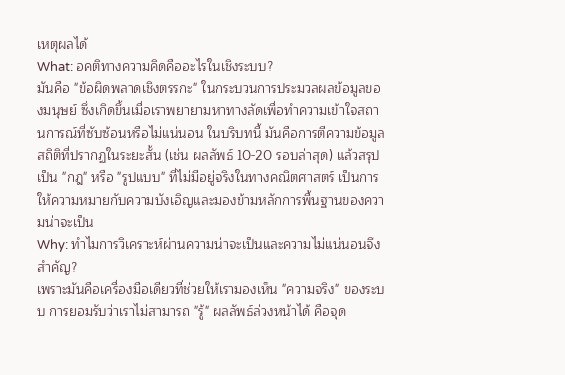เหตุผลได้
What: อคติทางความคิดคืออะไรในเชิงระบบ?
มันคือ "ข้อผิดพลาดเชิงตรรกะ" ในกระบวนการประมวลผลข้อมูลของมนุษย์ ซึ่งเกิดขึ้นเมื่อเราพยายามหาทางลัดเพื่อทำความเข้าใจสถานการณ์ที่ซับซ้อนหรือไม่แน่นอน ในบริบทนี้ มันคือการตีความข้อมูลสถิติที่ปรากฏในระยะสั้น (เช่น ผลลัพธ์ 10-20 รอบล่าสุด) แล้วสรุปเป็น "กฎ" หรือ "รูปแบบ" ที่ไม่มีอยู่จริงในทางคณิตศาสตร์ เป็นการให้ความหมายกับความบังเอิญและมองข้ามหลักการพื้นฐานของความน่าจะเป็น
Why: ทำไมการวิเคราะห์ผ่านความน่าจะเป็นและความไม่แน่นอนจึงสำคัญ?
เพราะมันคือเครื่องมือเดียวที่ช่วยให้เรามองเห็น "ความจริง" ของระบบ การยอมรับว่าเราไม่สามารถ "รู้" ผลลัพธ์ล่วงหน้าได้ คือจุด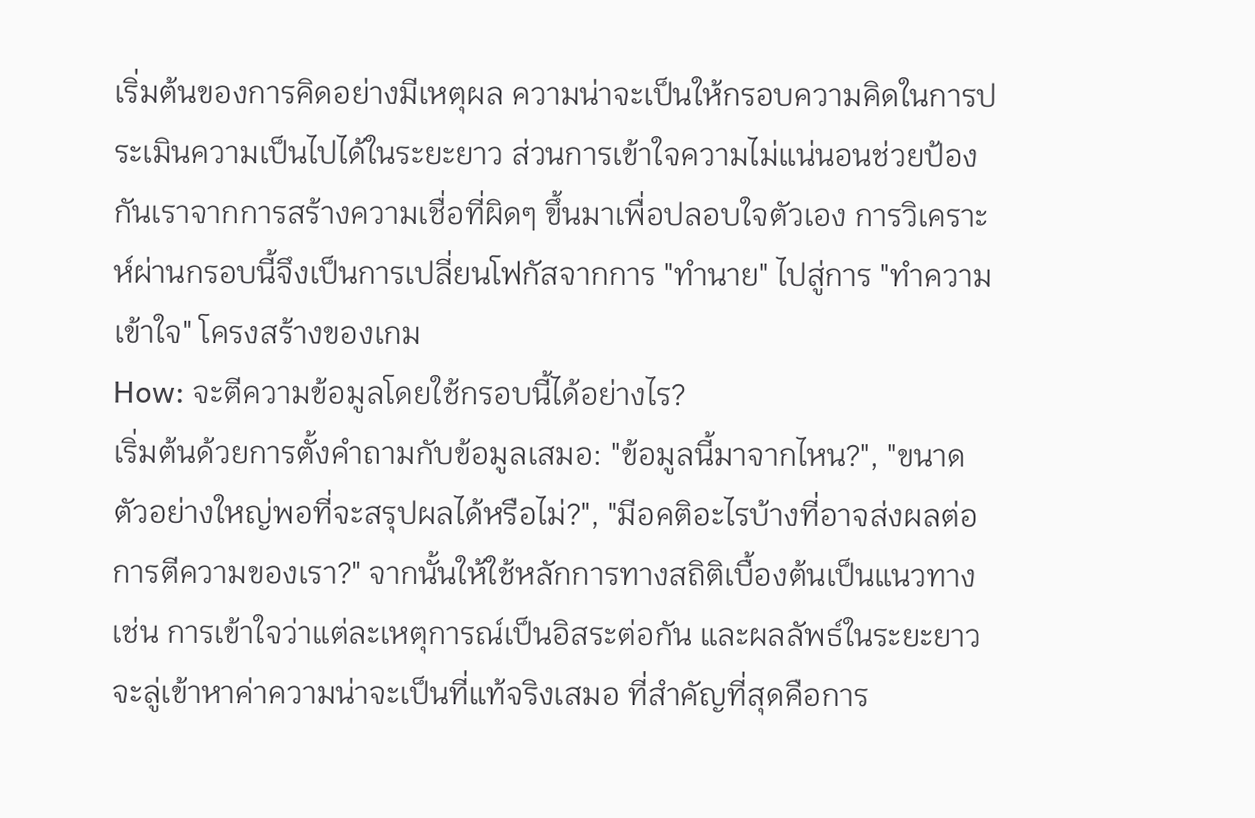เริ่มต้นของการคิดอย่างมีเหตุผล ความน่าจะเป็นให้กรอบความคิดในการประเมินความเป็นไปได้ในระยะยาว ส่วนการเข้าใจความไม่แน่นอนช่วยป้องกันเราจากการสร้างความเชื่อที่ผิดๆ ขึ้นมาเพื่อปลอบใจตัวเอง การวิเคราะห์ผ่านกรอบนี้จึงเป็นการเปลี่ยนโฟกัสจากการ "ทำนาย" ไปสู่การ "ทำความเข้าใจ" โครงสร้างของเกม
How: จะตีความข้อมูลโดยใช้กรอบนี้ได้อย่างไร?
เริ่มต้นด้วยการตั้งคำถามกับข้อมูลเสมอ: "ข้อมูลนี้มาจากไหน?", "ขนาดตัวอย่างใหญ่พอที่จะสรุปผลได้หรือไม่?", "มีอคติอะไรบ้างที่อาจส่งผลต่อการตีความของเรา?" จากนั้นให้ใช้หลักการทางสถิติเบื้องต้นเป็นแนวทาง เช่น การเข้าใจว่าแต่ละเหตุการณ์เป็นอิสระต่อกัน และผลลัพธ์ในระยะยาวจะลู่เข้าหาค่าความน่าจะเป็นที่แท้จริงเสมอ ที่สำคัญที่สุดคือการ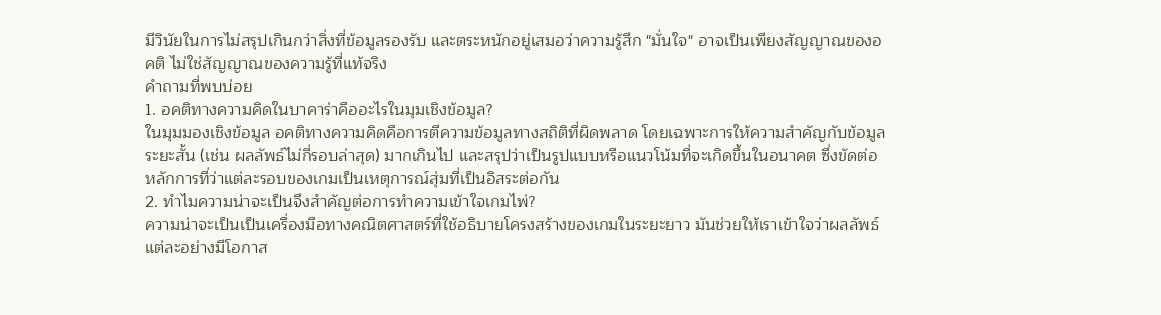มีวินัยในการไม่สรุปเกินกว่าสิ่งที่ข้อมูลรองรับ และตระหนักอยู่เสมอว่าความรู้สึก "มั่นใจ" อาจเป็นเพียงสัญญาณของอคติ ไม่ใช่สัญญาณของความรู้ที่แท้จริง
คำถามที่พบบ่อย
1. อคติทางความคิดในบาคาร่าคืออะไรในมุมเชิงข้อมูล?
ในมุมมองเชิงข้อมูล อคติทางความคิดคือการตีความข้อมูลทางสถิติที่ผิดพลาด โดยเฉพาะการให้ความสำคัญกับข้อมูลระยะสั้น (เช่น ผลลัพธ์ไม่กี่รอบล่าสุด) มากเกินไป และสรุปว่าเป็นรูปแบบหรือแนวโน้มที่จะเกิดขึ้นในอนาคต ซึ่งขัดต่อหลักการที่ว่าแต่ละรอบของเกมเป็นเหตุการณ์สุ่มที่เป็นอิสระต่อกัน
2. ทำไมความน่าจะเป็นจึงสำคัญต่อการทำความเข้าใจเกมไพ่?
ความน่าจะเป็นเป็นเครื่องมือทางคณิตศาสตร์ที่ใช้อธิบายโครงสร้างของเกมในระยะยาว มันช่วยให้เราเข้าใจว่าผลลัพธ์แต่ละอย่างมีโอกาส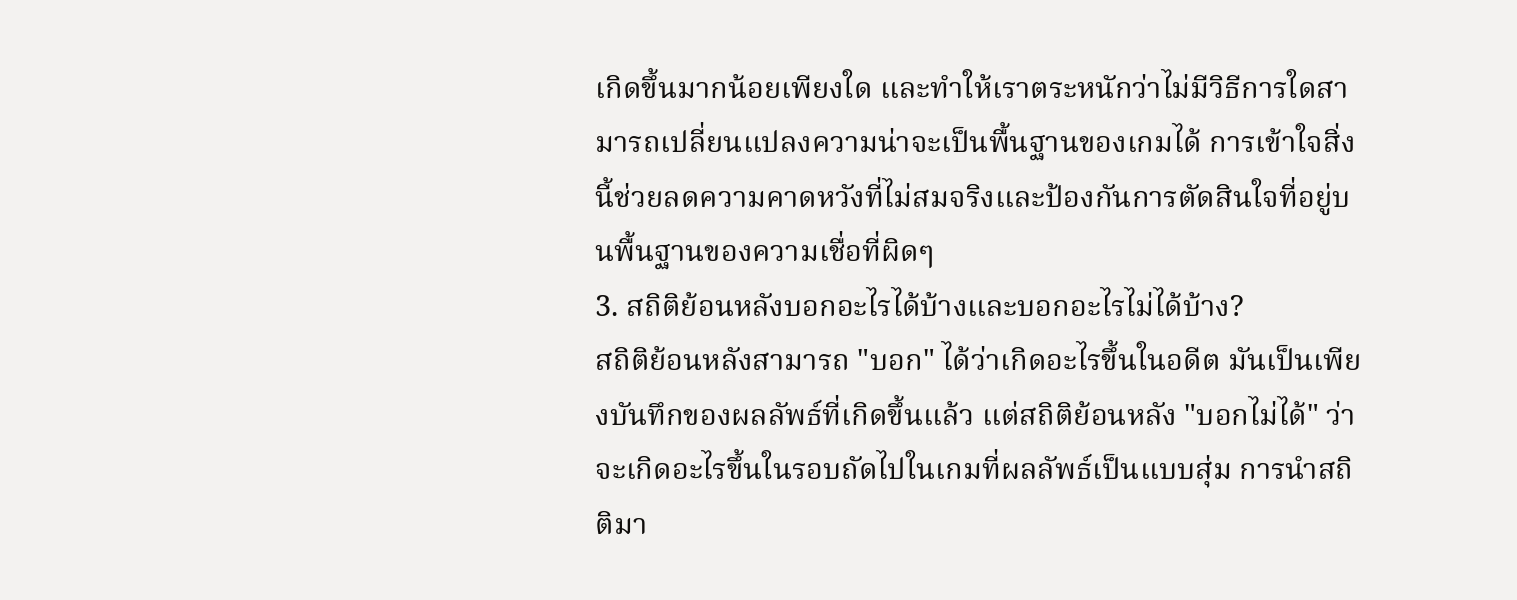เกิดขึ้นมากน้อยเพียงใด และทำให้เราตระหนักว่าไม่มีวิธีการใดสามารถเปลี่ยนแปลงความน่าจะเป็นพื้นฐานของเกมได้ การเข้าใจสิ่งนี้ช่วยลดความคาดหวังที่ไม่สมจริงและป้องกันการตัดสินใจที่อยู่บนพื้นฐานของความเชื่อที่ผิดๆ
3. สถิติย้อนหลังบอกอะไรได้บ้างและบอกอะไรไม่ได้บ้าง?
สถิติย้อนหลังสามารถ "บอก" ได้ว่าเกิดอะไรขึ้นในอดีต มันเป็นเพียงบันทึกของผลลัพธ์ที่เกิดขึ้นแล้ว แต่สถิติย้อนหลัง "บอกไม่ได้" ว่าจะเกิดอะไรขึ้นในรอบถัดไปในเกมที่ผลลัพธ์เป็นแบบสุ่ม การนำสถิติมา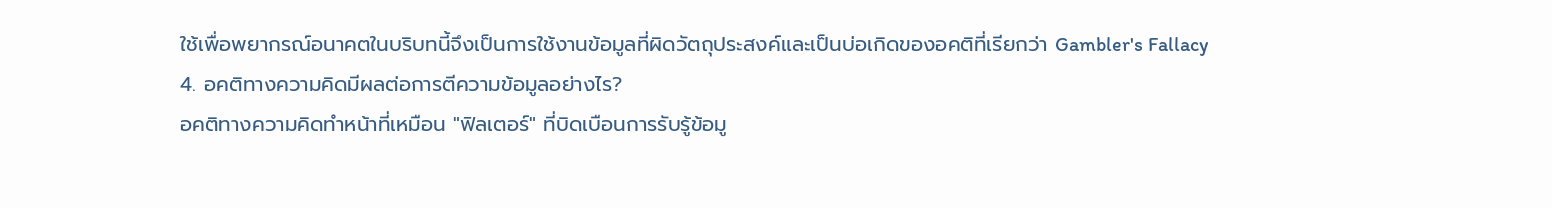ใช้เพื่อพยากรณ์อนาคตในบริบทนี้จึงเป็นการใช้งานข้อมูลที่ผิดวัตถุประสงค์และเป็นบ่อเกิดของอคติที่เรียกว่า Gambler's Fallacy
4. อคติทางความคิดมีผลต่อการตีความข้อมูลอย่างไร?
อคติทางความคิดทำหน้าที่เหมือน "ฟิลเตอร์" ที่บิดเบือนการรับรู้ข้อมู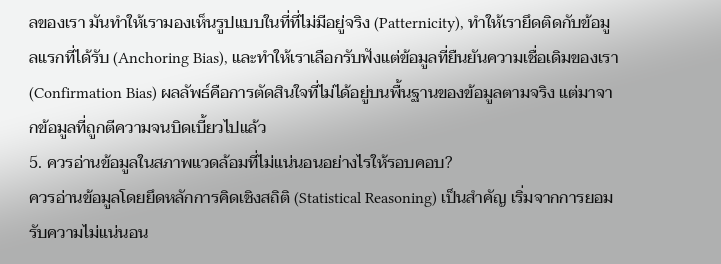ลของเรา มันทำให้เรามองเห็นรูปแบบในที่ที่ไม่มีอยู่จริง (Patternicity), ทำให้เรายึดติดกับข้อมูลแรกที่ได้รับ (Anchoring Bias), และทำให้เราเลือกรับฟังแต่ข้อมูลที่ยืนยันความเชื่อเดิมของเรา (Confirmation Bias) ผลลัพธ์คือการตัดสินใจที่ไม่ได้อยู่บนพื้นฐานของข้อมูลตามจริง แต่มาจากข้อมูลที่ถูกตีความจนบิดเบี้ยวไปแล้ว
5. ควรอ่านข้อมูลในสภาพแวดล้อมที่ไม่แน่นอนอย่างไรให้รอบคอบ?
ควรอ่านข้อมูลโดยยึดหลักการคิดเชิงสถิติ (Statistical Reasoning) เป็นสำคัญ เริ่มจากการยอมรับความไม่แน่นอน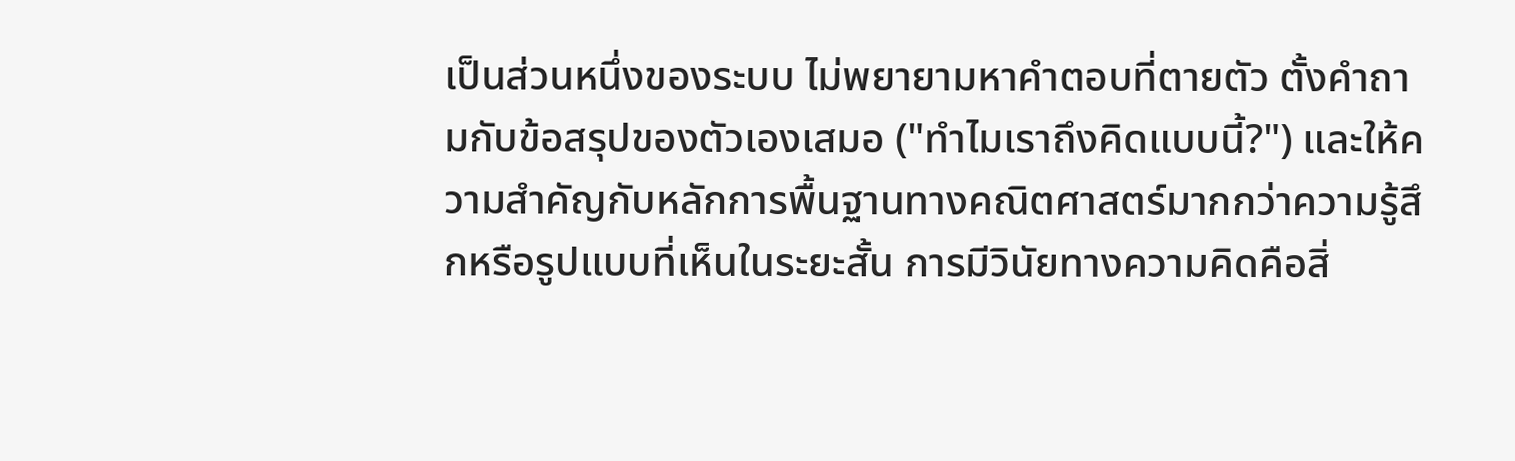เป็นส่วนหนึ่งของระบบ ไม่พยายามหาคำตอบที่ตายตัว ตั้งคำถามกับข้อสรุปของตัวเองเสมอ ("ทำไมเราถึงคิดแบบนี้?") และให้ความสำคัญกับหลักการพื้นฐานทางคณิตศาสตร์มากกว่าความรู้สึกหรือรูปแบบที่เห็นในระยะสั้น การมีวินัยทางความคิดคือสิ่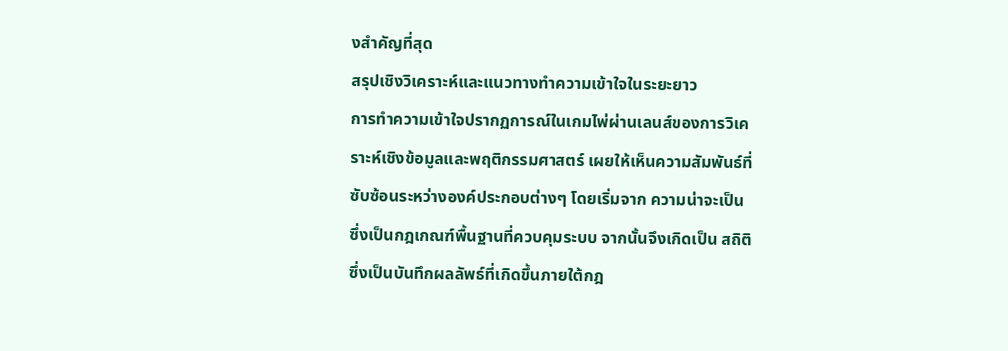งสำคัญที่สุด
สรุปเชิงวิเคราะห์และแนวทางทำความเข้าใจในระยะยาว
การทำความเข้าใจปรากฏการณ์ในเกมไพ่ผ่านเลนส์ของการวิเคราะห์เชิงข้อมูลและพฤติกรรมศาสตร์ เผยให้เห็นความสัมพันธ์ที่ซับซ้อนระหว่างองค์ประกอบต่างๆ โดยเริ่มจาก ความน่าจะเป็น ซึ่งเป็นกฎเกณฑ์พื้นฐานที่ควบคุมระบบ จากนั้นจึงเกิดเป็น สถิติ ซึ่งเป็นบันทึกผลลัพธ์ที่เกิดขึ้นภายใต้กฎ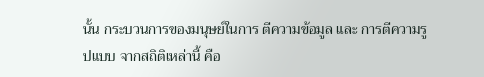นั้น กระบวนการของมนุษย์ในการ ตีความข้อมูล และ การตีความรูปแบบ จากสถิติเหล่านี้ คือ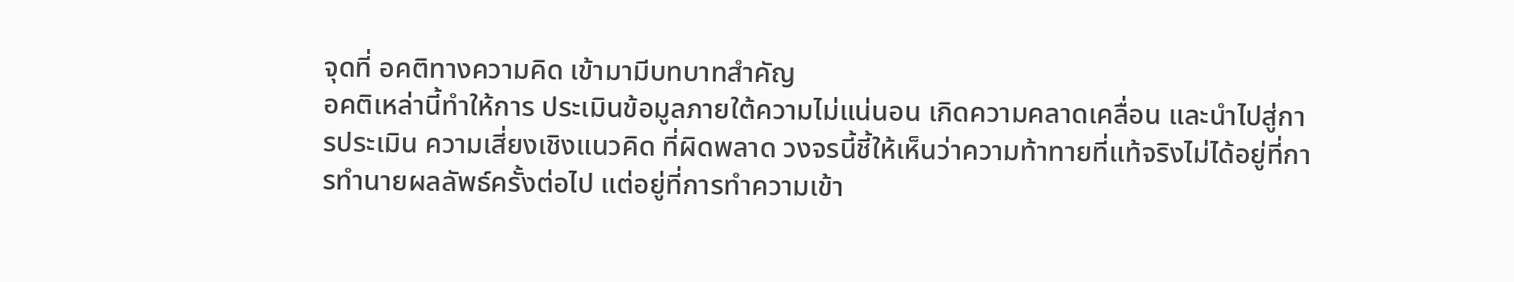จุดที่ อคติทางความคิด เข้ามามีบทบาทสำคัญ
อคติเหล่านี้ทำให้การ ประเมินข้อมูลภายใต้ความไม่แน่นอน เกิดความคลาดเคลื่อน และนำไปสู่การประเมิน ความเสี่ยงเชิงแนวคิด ที่ผิดพลาด วงจรนี้ชี้ให้เห็นว่าความท้าทายที่แท้จริงไม่ได้อยู่ที่การทำนายผลลัพธ์ครั้งต่อไป แต่อยู่ที่การทำความเข้า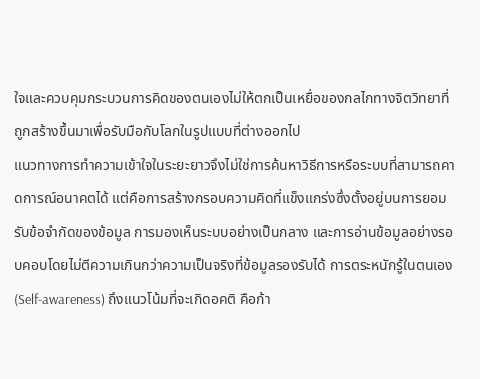ใจและควบคุมกระบวนการคิดของตนเองไม่ให้ตกเป็นเหยื่อของกลไกทางจิตวิทยาที่ถูกสร้างขึ้นมาเพื่อรับมือกับโลกในรูปแบบที่ต่างออกไป
แนวทางการทำความเข้าใจในระยะยาวจึงไม่ใช่การค้นหาวิธีการหรือระบบที่สามารถคาดการณ์อนาคตได้ แต่คือการสร้างกรอบความคิดที่แข็งแกร่งซึ่งตั้งอยู่บนการยอมรับข้อจำกัดของข้อมูล การมองเห็นระบบอย่างเป็นกลาง และการอ่านข้อมูลอย่างรอบคอบโดยไม่ตีความเกินกว่าความเป็นจริงที่ข้อมูลรองรับได้ การตระหนักรู้ในตนเอง (Self-awareness) ถึงแนวโน้มที่จะเกิดอคติ คือก้า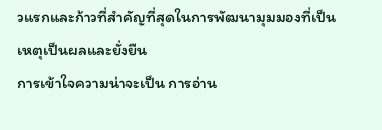วแรกและก้าวที่สำคัญที่สุดในการพัฒนามุมมองที่เป็นเหตุเป็นผลและยั่งยืน
การเข้าใจความน่าจะเป็น การอ่าน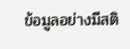ข้อมูลอย่างมีสติ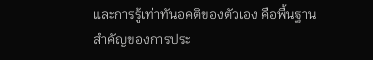และการรู้เท่าทันอคติของตัวเอง คือพื้นฐานสำคัญของการประ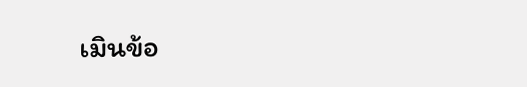เมินข้อ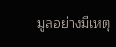มูลอย่างมีเหตุ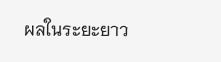ผลในระยะยาว